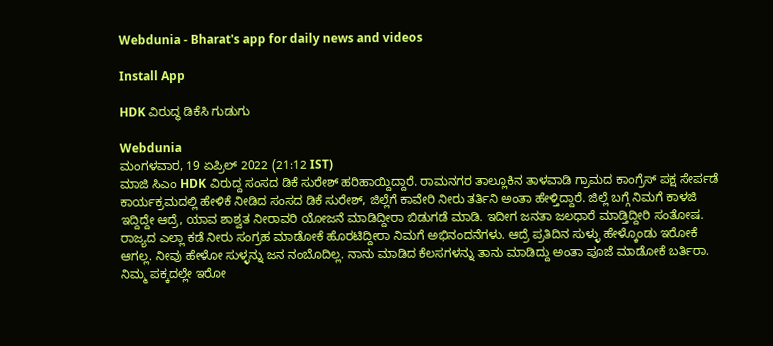Webdunia - Bharat's app for daily news and videos

Install App

HDK ವಿರುದ್ಧ ಡಿಕೆಸಿ ಗುಡುಗು

Webdunia
ಮಂಗಳವಾರ, 19 ಏಪ್ರಿಲ್ 2022 (21:12 IST)
ಮಾಜಿ ಸಿಎಂ HDK ವಿರುದ್ದ ಸಂಸದ ಡಿಕೆ ಸುರೇಶ್ ಹರಿಹಾಯ್ದಿದ್ದಾರೆ. ರಾಮನಗರ ತಾಲ್ಲೂಕಿನ ತಾಳವಾಡಿ ಗ್ರಾಮದ ಕಾಂಗ್ರೆಸ್ ಪಕ್ಷ ಸೇರ್ಪಡೆ ಕಾರ್ಯಕ್ರಮದಲ್ಲಿ ಹೇಳಿಕೆ ನೀಡಿದ ಸಂಸದ ಡಿಕೆ ಸುರೇಶ್, ಜಿಲ್ಲೆಗೆ ಕಾವೇರಿ ನೀರು ತರ್ತಿನಿ‌ ಅಂತಾ ಹೇಳ್ತಿದ್ದಾರೆ. ಜಿಲ್ಲೆ ಬಗ್ಗೆ ನಿಮಗೆ ಕಾಳಜಿ ಇದ್ದಿದ್ದೇ ಆದ್ರೆ, ಯಾವ ಶಾಶ್ವತ ನೀರಾವರಿ ಯೋಜನೆ ಮಾಡಿದ್ದೀರಾ ಬಿಡುಗಡೆ ಮಾಡಿ. ಇದೀಗ ಜನತಾ ಜಲಧಾರೆ ಮಾಡ್ತಿದ್ದೀರಿ ಸಂತೋಷ. ರಾಜ್ಯದ ಎಲ್ಲಾ ಕಡೆ ನೀರು ಸಂಗ್ರಹ ಮಾಡೋಕೆ ಹೊರಟಿದ್ದೀರಾ ನಿಮಗೆ ಅಭಿನಂದನೆಗಳು. ಆದ್ರೆ ಪ್ರತಿದಿನ ಸುಳ್ಳು ಹೇಳ್ಕೊಂಡು ಇರೋಕೆ ಆಗಲ್ಲ. ನೀವು ಹೇಳೋ ಸುಳ್ಳನ್ನು ಜನ ನಂಬೊದಿಲ್ಲ. ನಾನು ಮಾಡಿದ ಕೆಲಸಗಳನ್ನು‌ ತಾನು ಮಾಡಿದ್ದು ಅಂತಾ ಪೂಜೆ ಮಾಡೋಕೆ ಬರ್ತಿರಾ. ನಿಮ್ಮ ಪಕ್ಕದಲ್ಲೇ ಇರೋ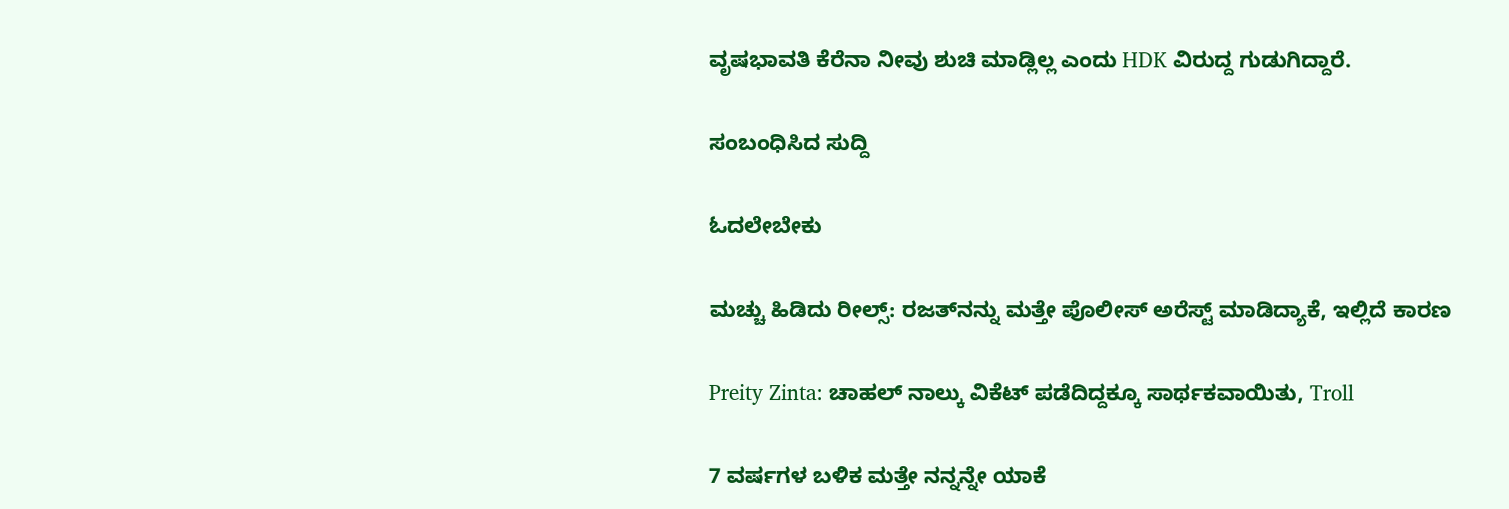ವೃಷಭಾವತಿ ಕೆರೆನಾ ನೀವು ಶುಚಿ ಮಾಡ್ಲಿಲ್ಲ ಎಂದು HDK ವಿರುದ್ದ ಗುಡುಗಿದ್ದಾರೆ.

ಸಂಬಂಧಿಸಿದ ಸುದ್ದಿ

ಓದಲೇಬೇಕು

ಮಚ್ಚು ಹಿಡಿದು ರೀಲ್ಸ್‌: ರಜತ್‌ನನ್ನು ಮತ್ತೇ ಪೊಲೀಸ್ ಅರೆಸ್ಟ್ ಮಾಡಿದ್ಯಾಕೆ, ಇಲ್ಲಿದೆ ಕಾರಣ

Preity Zinta: ಚಾಹಲ್ ನಾಲ್ಕು ವಿಕೆಟ್ ಪಡೆದಿದ್ದಕ್ಕೂ ಸಾರ್ಥಕವಾಯಿತು, Troll

7 ವರ್ಷಗಳ ಬಳಿಕ ಮತ್ತೇ ನನ್ನನ್ನೇ ಯಾಕೆ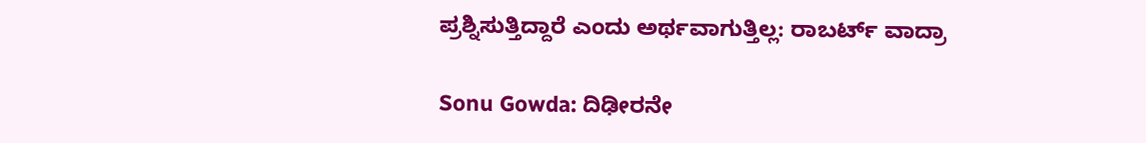ಪ್ರಶ್ನಿಸುತ್ತಿದ್ದಾರೆ ಎಂದು ಅರ್ಥವಾಗುತ್ತಿಲ್ಲ: ರಾಬರ್ಟ್‌ ವಾದ್ರಾ

Sonu Gowda: ದಿಢೀರನೇ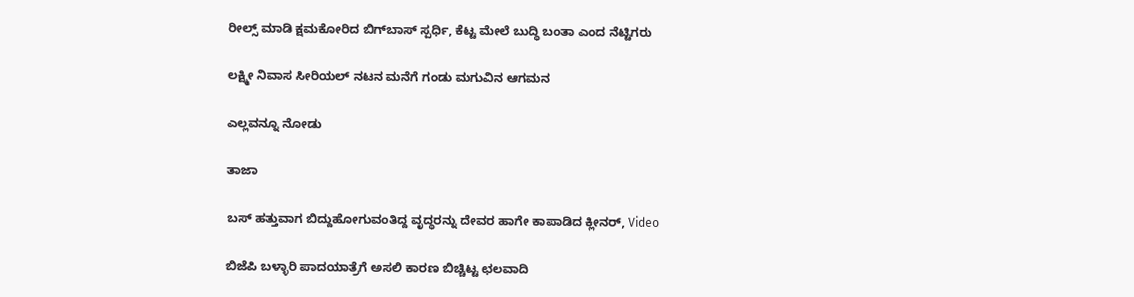ರೀಲ್ಸ್ ಮಾಡಿ ಕ್ಷಮಕೋರಿದ ಬಿಗ್‌ಬಾಸ್‌ ಸ್ಪರ್ಧಿ, ಕೆಟ್ಟ ಮೇಲೆ ಬುದ್ಧಿ ಬಂತಾ ಎಂದ ನೆಟ್ಟಿಗರು

ಲಕ್ಷ್ಮೀ ನಿವಾಸ ಸೀರಿಯಲ್ ನಟನ ಮನೆಗೆ ಗಂಡು ಮಗುವಿನ ಆಗಮನ

ಎಲ್ಲವನ್ನೂ ನೋಡು

ತಾಜಾ

ಬಸ್ ಹತ್ತುವಾಗ ಬಿದ್ದುಹೋಗುವಂತಿದ್ದ ವೃದ್ಧರನ್ನು ದೇವರ ಹಾಗೇ ಕಾಪಾಡಿದ ಕ್ಲೀನರ್‌, Video

ಬಿಜೆಪಿ ಬಳ್ಳಾರಿ ಪಾದಯಾತ್ರೆಗೆ ಅಸಲಿ ಕಾರಣ ಬಿಚ್ಚಿಟ್ಟ ಛಲವಾದಿ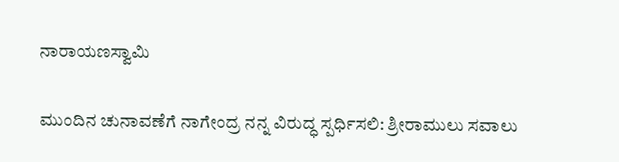ನಾರಾಯಣಸ್ವಾಮಿ

ಮುಂದಿನ ಚುನಾವಣೆಗೆ ನಾಗೇಂದ್ರ ನನ್ನ ವಿರುದ್ಧ ಸ್ಪರ್ಧಿಸಲಿ: ಶ್ರೀರಾಮುಲು ಸವಾಲು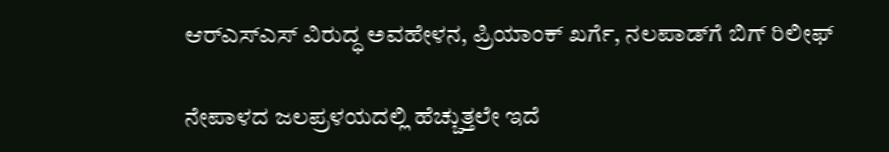ಆರ್‌ಎಸ್‌ಎಸ್‌ ವಿರುದ್ಧ ಅವಹೇಳನ, ಪ್ರಿಯಾಂಕ್ ಖರ್ಗೆ, ನಲಪಾಡ್‌ಗೆ ಬಿಗ್‌ ರಿಲೀಫ್‌

ನೇಪಾಳದ ಜಲಪ್ರಳಯದಲ್ಲಿ ಹೆಚ್ಚುತ್ತಲೇ ಇದೆ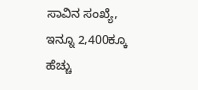ಸಾವಿನ ಸಂಖ್ಯೆ, ಇನ್ನೂ 2,400ಕ್ಕೂ ಹೆಚ್ಚು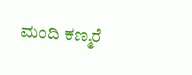ಮಂದಿ ಕಣ್ಮರೆ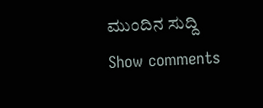ಮುಂದಿನ ಸುದ್ದಿ
Show comments